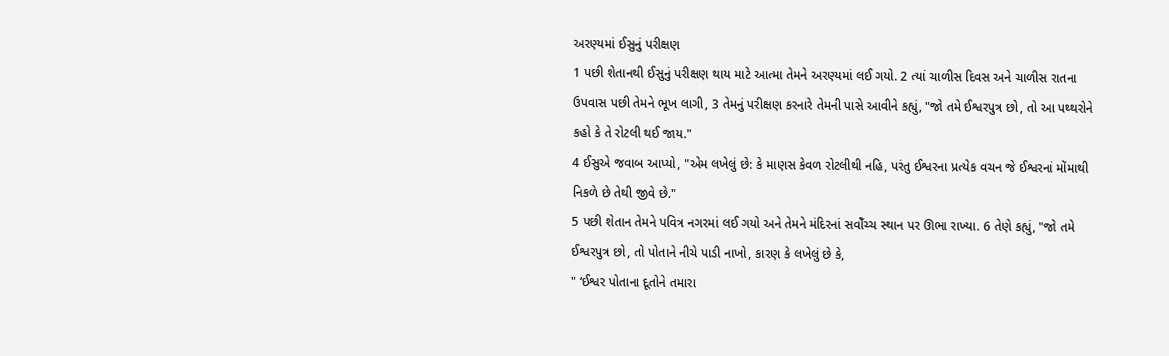અરણ્યમાં ઈસુનું પરીક્ષણ
1 પછી શેતાનથી ઈસુનું પરીક્ષણ થાય માટે આત્મા તેમને અરણ્યમાં લઈ ગયો. 2 ત્યાં ચાળીસ દિવસ અને ચાળીસ રાતના ઉપવાસ પછી તેમને ભૂખ લાગી, 3 તેમનું પરીક્ષણ કરનારે તેમની પાસે આવીને કહ્યું, "જો તમે ઈશ્વરપુત્ર છો, તો આ પથ્થરોને કહો કે તે રોટલી થઈ જાય."
4 ઈસુએ જવાબ આપ્યો, "એમ લખેલું છે: કે માણસ કેવળ રોટલીથી નહિ, પરંતુ ઈશ્વરના પ્રત્યેક વચન જે ઈશ્વરનાં મોંમાથી નિકળે છે તેથી જીવે છે."
5 પછી શેતાન તેમને પવિત્ર નગરમાં લઈ ગયો અને તેમને મંદિરનાં સવોઁચ્ચ સ્થાન પર ઊભા રાખ્યા. 6 તેણે કહ્યું, "જો તમે ઈશ્વરપુત્ર છો, તો પોતાને નીચે પાડી નાખો, કારણ કે લખેલું છે કે,
" ‘ઈશ્વર પોતાના દૂતોને તમારા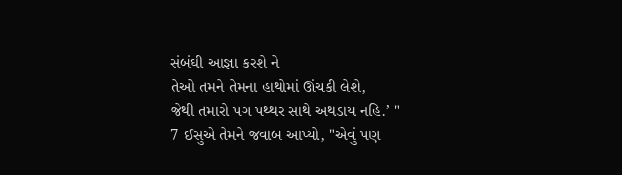સંબંઘી આજ્ઞા કરશે ને
તેઓ તમને તેમના હાથોમાં ઊંચકી લેશે,
જેથી તમારો પગ પથ્થર સાથે અથડાય નહિ.’ "
7 ઈસુએ તેમને જવાબ આપ્યો, "એવું પણ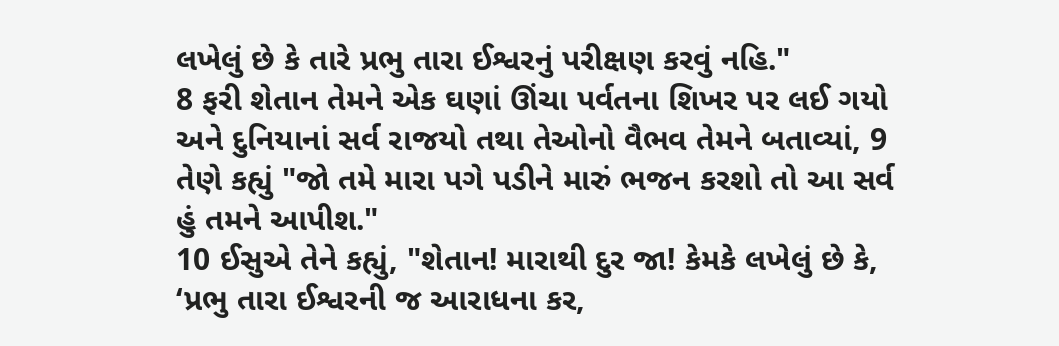લખેલું છે કે તારે પ્રભુ તારા ઈશ્વરનું પરીક્ષણ કરવું નહિ."
8 ફરી શેતાન તેમને એક ઘણાં ઊંચા પર્વતના શિખર પર લઈ ગયો અને દુનિયાનાં સર્વ રાજયો તથા તેઓનો વૈભવ તેમને બતાવ્યાં, 9 તેણે કહ્યું "જો તમે મારા પગે પડીને મારું ભજન કરશો તો આ સર્વ હું તમને આપીશ."
10 ઈસુએ તેને કહ્યું, "શેતાન! મારાથી દુર જા! કેમકે લખેલું છે કે, ‘પ્રભુ તારા ઈશ્વરની જ આરાધના કર,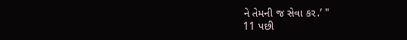ને તેમની જ સેવા કર.’ "
11 પછી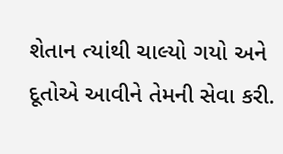શેતાન ત્યાંથી ચાલ્યો ગયો અને દૂતોએ આવીને તેમની સેવા કરી.